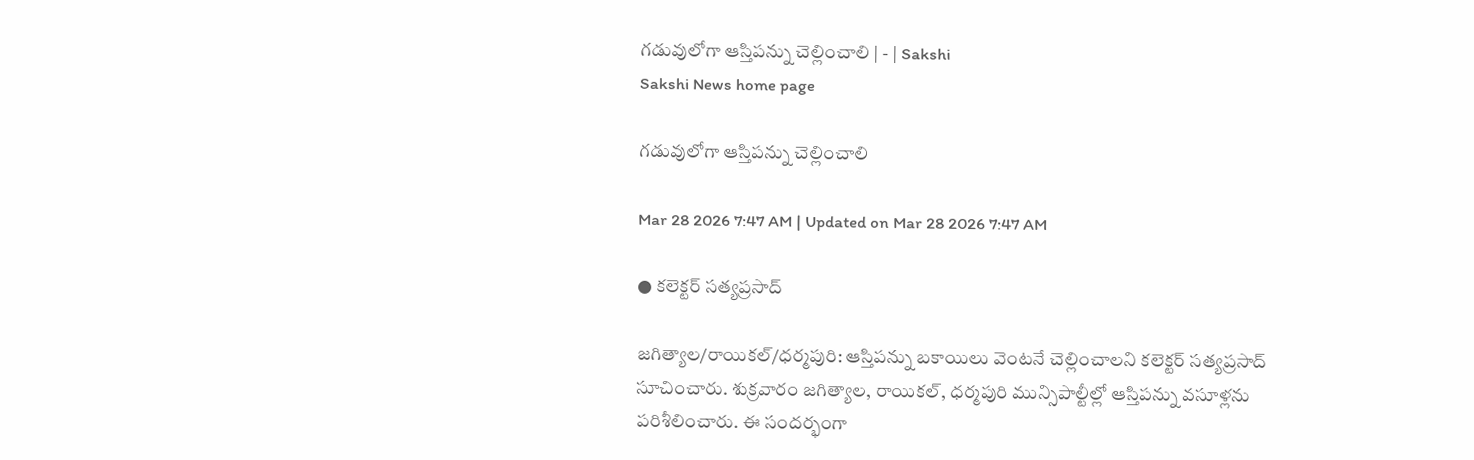గడువులోగా ఆస్తిపన్ను చెల్లించాలి | - | Sakshi
Sakshi News home page

గడువులోగా ఆస్తిపన్ను చెల్లించాలి

Mar 28 2026 7:47 AM | Updated on Mar 28 2026 7:47 AM

● కలెక్టర్‌ సత్యప్రసాద్‌

జగిత్యాల/రాయికల్‌/ధర్మపురి: ఆస్తిపన్ను బకాయిలు వెంటనే చెల్లించాలని కలెక్టర్‌ సత్యప్రసాద్‌ సూచించారు. శుక్రవారం జగిత్యాల, రాయికల్‌, ధర్మపురి మున్సిపాల్టీల్లో ఆస్తిపన్ను వసూళ్లను పరిశీలించారు. ఈ సందర్భంగా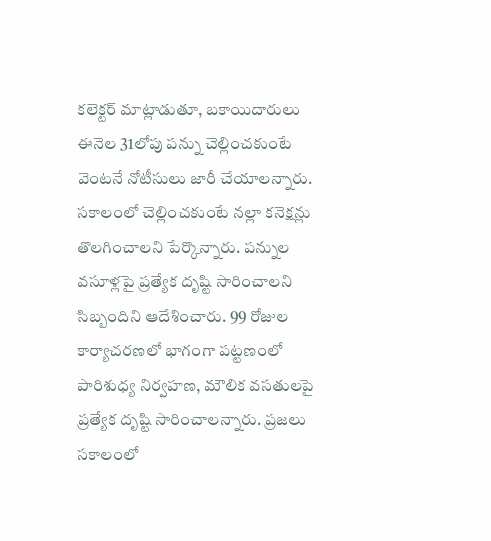కలెక్టర్‌ మాట్లాడుతూ, బకాయిదారులు ఈనెల 31లోపు పన్ను చెల్లించకుంటే వెంటనే నోటీసులు జారీ చేయాలన్నారు. సకాలంలో చెల్లించకుంటే నల్లా కనెక్షన్లు తొలగించాలని పేర్కొన్నారు. పన్నుల వసూళ్లపై ప్రత్యేక దృష్టి సారించాలని సిబ్బందిని ఆదేశించారు. 99 రోజుల కార్యాచరణలో భాగంగా పట్టణంలో పారిశుధ్య నిర్వహణ, మౌలిక వసతులపై ప్రత్యేక దృష్టి సారించాలన్నారు. ప్రజలు సకాలంలో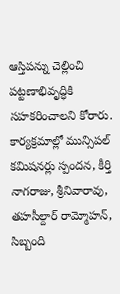ఆస్తిపన్ను చెల్లించి పట్టణాభివృద్ధికి సహకరించాలని కోరారు. కార్యక్రమాల్లో మున్సిపల్‌ కమిషనర్లు స్పందన, కీర్తి నాగరాజు, శ్రీనివారావు, తహసీల్దార్‌ రామ్మోహన్‌, సిబ్బంది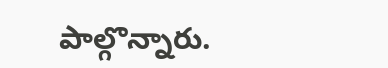పాల్గొన్నారు.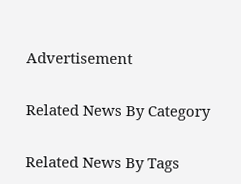Advertisement

Related News By Category

Related News By Tags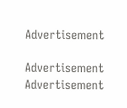Advertisement

Advertisement
Advertisement